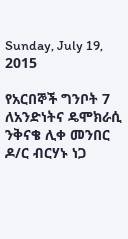Sunday, July 19, 2015

የአርበኞች ግንቦት 7 ለአንድነትና ዴሞክራሲ ንቅናቄ ሊቀ መንበር ዶ/ር ብርሃኑ ነጋ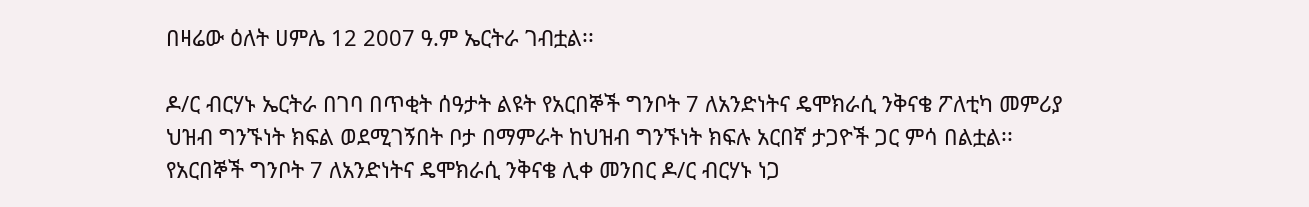በዛሬው ዕለት ሀምሌ 12 2007 ዓ.ም ኤርትራ ገብቷል፡፡

ዶ/ር ብርሃኑ ኤርትራ በገባ በጥቂት ሰዓታት ልዩት የአርበኞች ግንቦት 7 ለአንድነትና ዴሞክራሲ ንቅናቄ ፖለቲካ መምሪያ ህዝብ ግንኙነት ክፍል ወደሚገኝበት ቦታ በማምራት ከህዝብ ግንኙነት ክፍሉ አርበኛ ታጋዮች ጋር ምሳ በልቷል፡፡
የአርበኞች ግንቦት 7 ለአንድነትና ዴሞክራሲ ንቅናቄ ሊቀ መንበር ዶ/ር ብርሃኑ ነጋ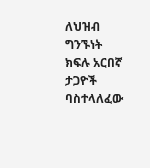ለህዝብ ግንኙነት ክፍሉ አርበኛ ታጋዮች ባስተላለፈው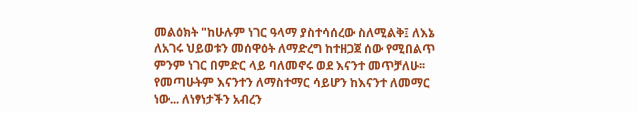መልዕክት "ከሁሉም ነገር ዓላማ ያስተሳሰረው ስለሚልቅ፤ ለእኔ ለአገሩ ህይወቱን መሰዋዕት ለማድረግ ከተዘጋጀ ሰው የሚበልጥ ምንም ነገር በምድር ላይ ባለመኖሩ ወደ እናንተ መጥቻለሁ፡፡ የመጣሁትም እናንተን ለማስተማር ሳይሆን ከእናንተ ለመማር ነው... ለነፃነታችን አብረን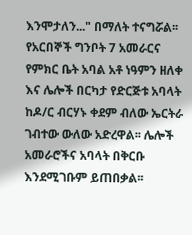እንሞታለን..." በማለት ተናግሯል፡፡
የአርበኞች ግንቦት 7 አመራርና የምክር ቤት አባል አቶ ነዓምን ዘለቀ እና ሌሎች በርካታ የድርጅቱ አባላት ከዶ/ር ብርሃኑ ቀደም ብለው ኤርትራ ገብተው ውለው አድረዋል፡፡ ሌሎች አመራሮችና አባላት በቅርቡ እንደሚገቡም ይጠበቃል፡፡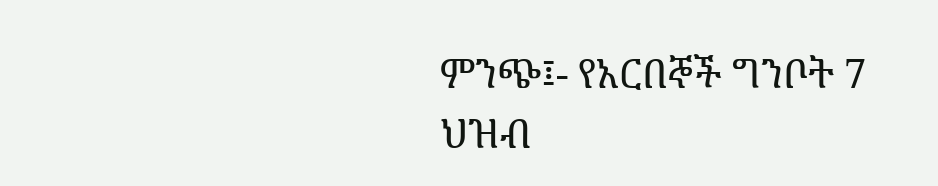ምንጭ፤- የአርበኞች ግንቦት 7 ህዝብ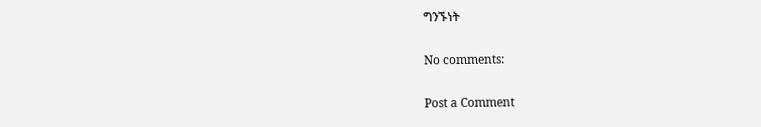ግንኙነት

No comments:

Post a Comment